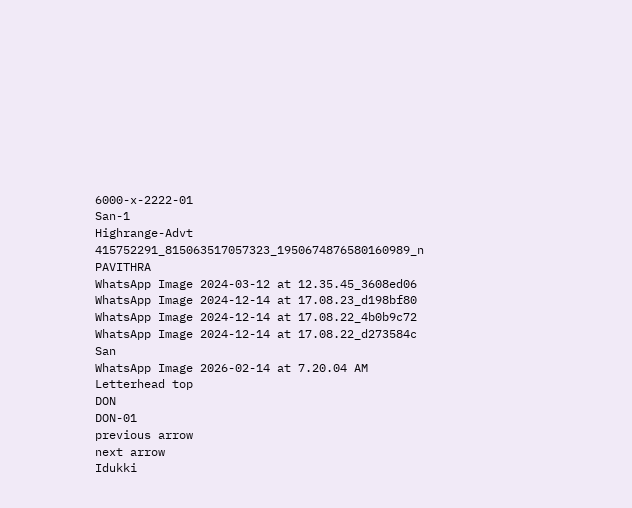6000-x-2222-01
San-1
Highrange-Advt
415752291_815063517057323_1950674876580160989_n
PAVITHRA
WhatsApp Image 2024-03-12 at 12.35.45_3608ed06
WhatsApp Image 2024-12-14 at 17.08.23_d198bf80
WhatsApp Image 2024-12-14 at 17.08.22_4b0b9c72
WhatsApp Image 2024-12-14 at 17.08.22_d273584c
San
WhatsApp Image 2026-02-14 at 7.20.04 AM
Letterhead top
DON
DON-01
previous arrow
next arrow
Idukki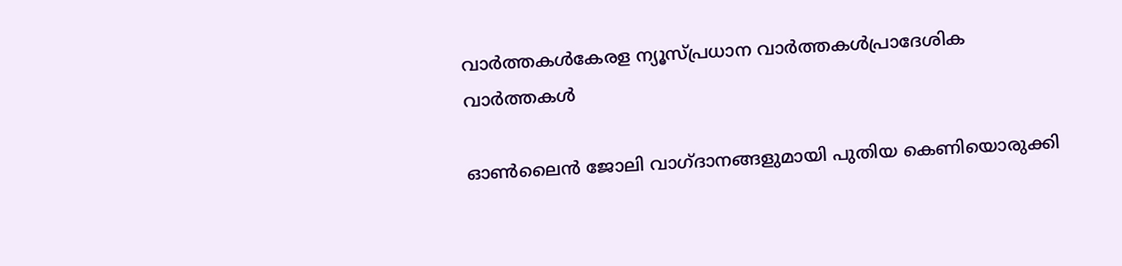വാര്‍ത്തകള്‍കേരള ന്യൂസ്പ്രധാന വാര്‍ത്തകള്‍പ്രാദേശിക വാർത്തകൾ

ഓൺലൈൻ ജോലി വാഗ്ദാനങ്ങളുമായി പുതിയ കെണിയൊരുക്കി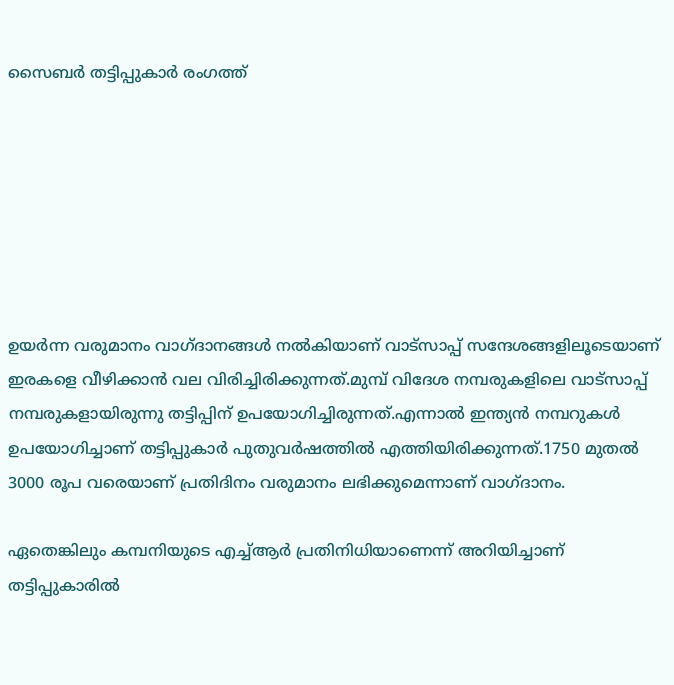സൈബർ തട്ടിപ്പുകാർ രംഗത്ത്







ഉയർന്ന വരുമാനം വാഗ്ദാനങ്ങൾ നൽകിയാണ് വാട്സാപ്പ് സന്ദേശങ്ങളിലൂടെയാണ് ഇരകളെ വീഴിക്കാൻ വല വിരിച്ചിരിക്കുന്നത്.മുമ്പ് വിദേശ നമ്പരുകളിലെ വാട്സാപ്പ് നമ്പരുകളായിരുന്നു തട്ടിപ്പിന് ഉപയോഗിച്ചിരുന്നത്.എന്നാൽ ഇന്ത്യൻ നമ്പറുകൾ ഉപയോഗിച്ചാണ് തട്ടിപ്പുകാർ പുതുവർഷത്തിൽ എത്തിയിരിക്കുന്നത്.1750 മുതൽ 3000 രൂപ വരെയാണ് പ്രതിദിനം വരുമാനം ലഭിക്കുമെന്നാണ് വാഗ്ദാനം.

ഏതെങ്കിലും കമ്പനിയുടെ എച്ച്ആർ പ്രതിനിധിയാണെന്ന് അറിയിച്ചാണ് തട്ടിപ്പുകാരിൽ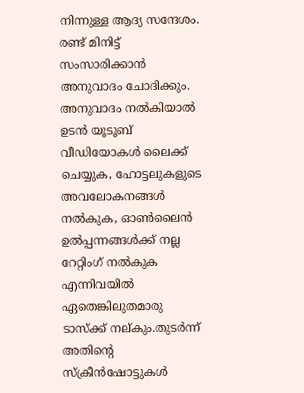നിന്നുള്ള ആദ്യ സന്ദേശം. രണ്ട് മിനിട്ട് സംസാരിക്കാൻ അനുവാദം ചോദിക്കും. അനുവാദം നൽകിയാൽ ഉടൻ യൂടൂബ് വീഡിയോകൾ ലൈക്ക് ചെയ്യുക, ഹോട്ടലുകളുടെ അവലോകനങ്ങൾ നൽകുക, ഓൺലൈൻ ഉൽപ്പന്നങ്ങൾക്ക് നല്ല റേറ്റിംഗ് നൽകുക എന്നിവയിൽ ഏതെങ്കിലുതമാരു ടാസ്ക്ക് നല്കും.തുടർന്ന് അതിന്റെ സ്ക്രീൻഷോട്ടുകൾ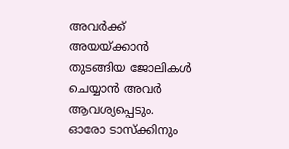അവർക്ക് അയയ്ക്കാൻ തുടങ്ങിയ ജോലികൾ ചെയ്യാൻ അവർ ആവശ്യപ്പെടും. ഓരോ ടാസ്ക്കിനും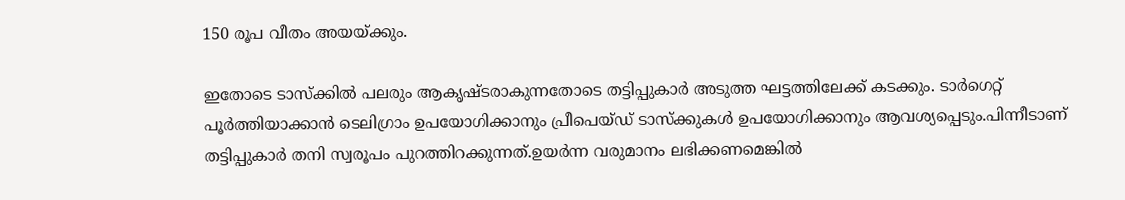150 രൂപ വീതം അയയ്ക്കും.

ഇതോടെ ടാസ്ക്കിൽ പലരും ആകൃഷ്ടരാകുന്നതോടെ തട്ടിപ്പുകാർ അടുത്ത ഘട്ടത്തിലേക്ക് കടക്കും. ടാർഗെറ്റ് പൂർത്തിയാക്കാൻ ടെലിഗ്രാം ഉപയോഗിക്കാനും പ്രീപെയ്ഡ് ടാസ്‌ക്കുകൾ ഉപയോഗിക്കാനും ആവശ്യപ്പെടും.പിന്നീടാണ് തട്ടിപ്പുകാർ തനി സ്വരൂപം പുറത്തിറക്കുന്നത്.ഉയർന്ന വരുമാനം ലഭിക്കണമെങ്കിൽ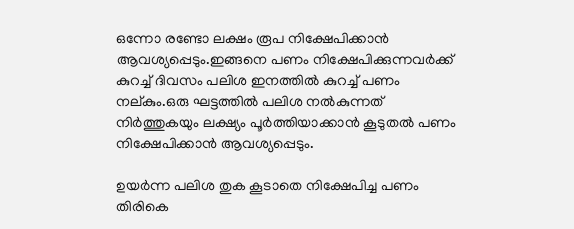ഒന്നോ രണ്ടോ ലക്ഷം രൂപ നിക്ഷേപിക്കാൻ ആവശ്യപ്പെടും.ഇങ്ങനെ പണം നിക്ഷേപിക്കുന്നവർക്ക് കുറച്ച് ദിവസം പലിശ ഇനത്തിൽ കുറച്ച് പണം നല്കും.ഒരു ഘട്ടത്തിൽ പലിശ നൽകുന്നത് നിർത്തുകയും ലക്ഷ്യം പൂർത്തിയാക്കാൻ കൂടുതൽ പണം നിക്ഷേപിക്കാൻ ആവശ്യപ്പെടും.

ഉയർന്ന പലിശ തുക കൂടാതെ നിക്ഷേപിച്ച പണം തിരികെ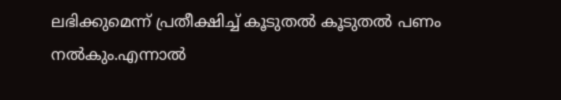ലഭിക്കുമെന്ന് പ്രതീക്ഷിച്ച് കൂടുതൽ കൂടുതൽ പണം നൽകും.എന്നാൽ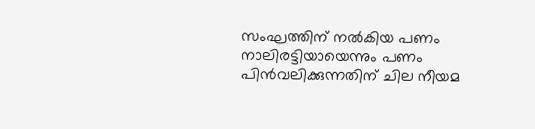സംഘത്തിന് നൽകിയ പണം നാലിരട്ടിയായെന്നും പണം പിൻവലിക്കുന്നതിന് ചില നീയമ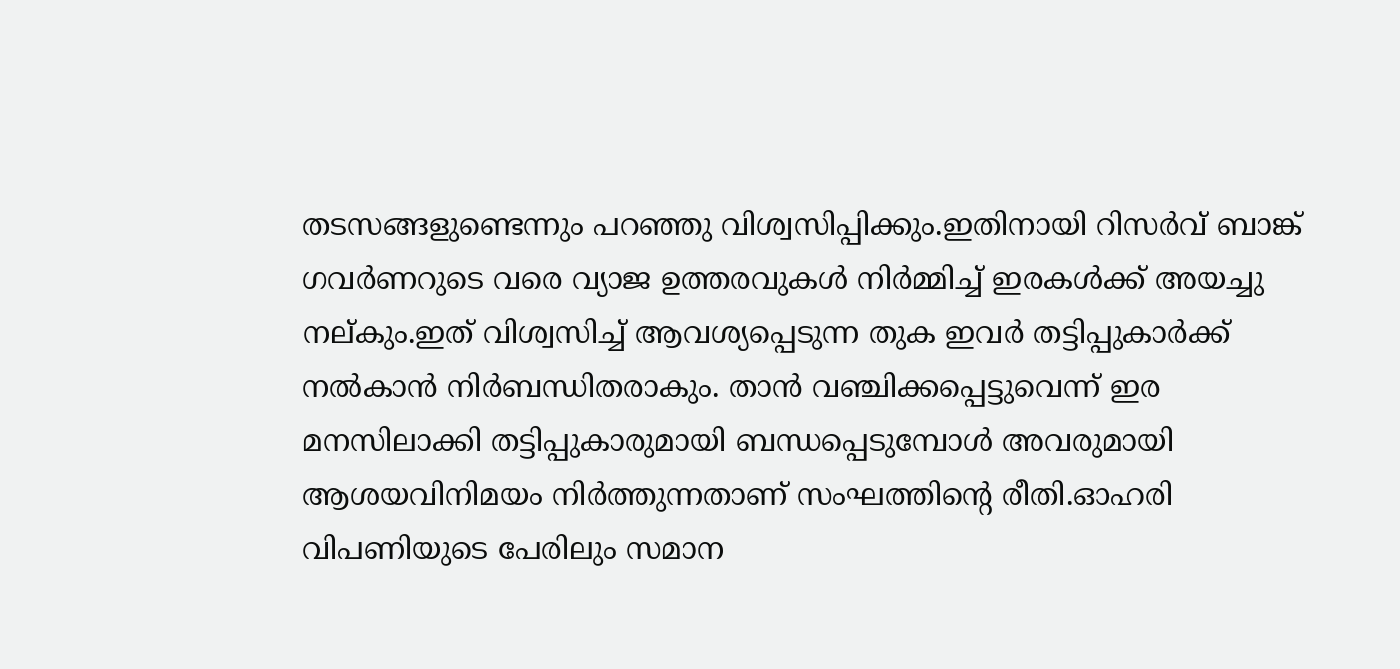തടസങ്ങളുണ്ടെന്നും പറഞ്ഞു വിശ്വസിപ്പിക്കും.ഇതിനായി റിസർവ് ബാങ്ക് ഗവർണറുടെ വരെ വ്യാജ ഉത്തരവുകൾ നിർമ്മിച്ച് ഇരകൾക്ക് അയച്ചു നല്കും.ഇത് വിശ്വസിച്ച് ആവശ്യപ്പെടുന്ന തുക ഇവർ തട്ടിപ്പുകാർക്ക് നൽകാൻ നിർബന്ധിതരാകും. താൻ വഞ്ചിക്കപ്പെട്ടുവെന്ന് ഇര മനസിലാക്കി തട്ടിപ്പുകാരുമായി ബന്ധപ്പെടുമ്പോൾ അവരുമായി ആശയവിനിമയം നിർത്തുന്നതാണ് സംഘത്തിന്റെ രീതി.ഓഹരി വിപണിയുടെ പേരിലും സമാന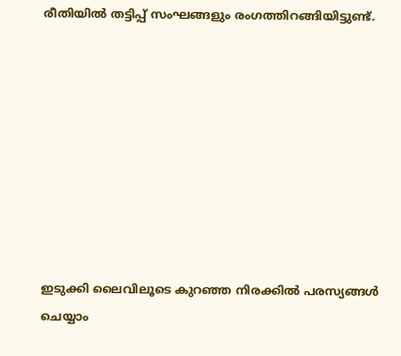രീതിയിൽ തട്ടിപ്പ് സംഘങ്ങളും രംഗത്തിറങ്ങിയിട്ടുണ്ട്.









ഇടുക്കി ലൈവിലൂടെ കുറഞ്ഞ നിരക്കിൽ പരസ്യങ്ങൾ ചെയ്യാം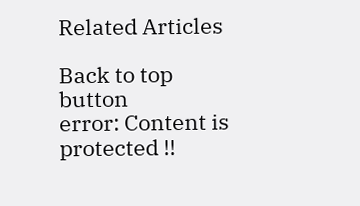Related Articles

Back to top button
error: Content is protected !!